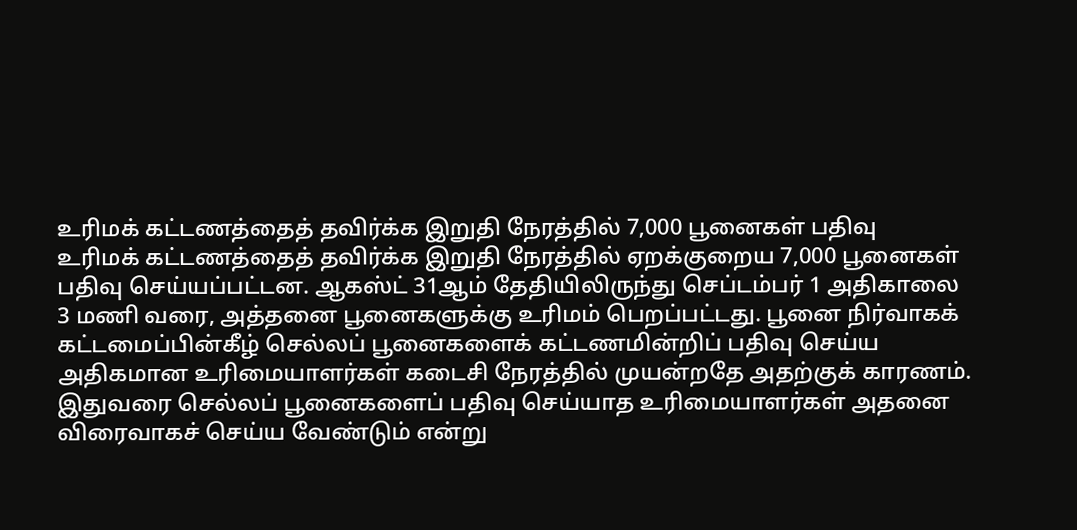உரிமக் கட்டணத்தைத் தவிர்க்க இறுதி நேரத்தில் 7,000 பூனைகள் பதிவு
உரிமக் கட்டணத்தைத் தவிர்க்க இறுதி நேரத்தில் ஏறக்குறைய 7,000 பூனைகள் பதிவு செய்யப்பட்டன. ஆகஸ்ட் 31ஆம் தேதியிலிருந்து செப்டம்பர் 1 அதிகாலை 3 மணி வரை, அத்தனை பூனைகளுக்கு உரிமம் பெறப்பட்டது. பூனை நிர்வாகக் கட்டமைப்பின்கீழ் செல்லப் பூனைகளைக் கட்டணமின்றிப் பதிவு செய்ய அதிகமான உரிமையாளர்கள் கடைசி நேரத்தில் முயன்றதே அதற்குக் காரணம்.
இதுவரை செல்லப் பூனைகளைப் பதிவு செய்யாத உரிமையாளர்கள் அதனை விரைவாகச் செய்ய வேண்டும் என்று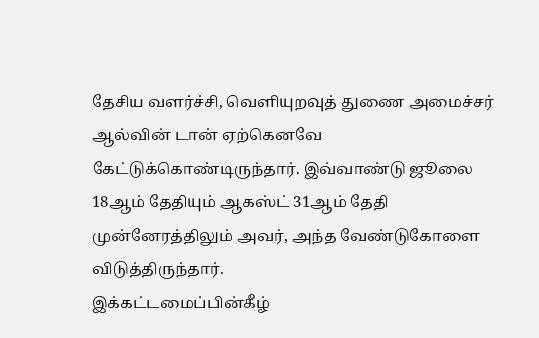தேசிய வளர்ச்சி, வெளியுறவுத் துணை அமைச்சர் ஆல்வின் டான் ஏற்கெனவே கேட்டுக்கொண்டிருந்தார். இவ்வாண்டு ஜூலை 18ஆம் தேதியும் ஆகஸ்ட் 31ஆம் தேதி முன்னேரத்திலும் அவர், அந்த வேண்டுகோளை விடுத்திருந்தார்.
இக்கட்டமைப்பின்கீழ்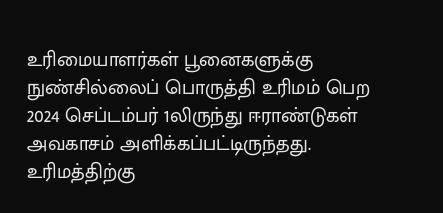உரிமையாளர்கள் பூனைகளுக்கு நுண்சில்லைப் பொருத்தி உரிமம் பெற 2024 செப்டம்பர் 1லிருந்து ஈராண்டுகள் அவகாசம் அளிக்கப்பட்டிருந்தது.
உரிமத்திற்கு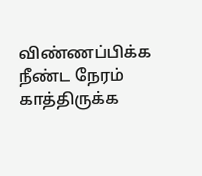விண்ணப்பிக்க நீண்ட நேரம் காத்திருக்க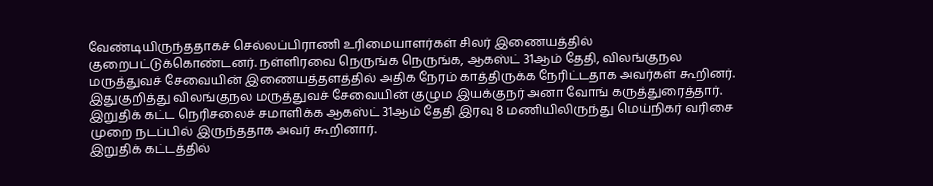வேண்டியிருந்ததாகச் செல்லப்பிராணி உரிமையாளர்கள் சிலர் இணையத்தில் குறைபட்டுக்கொண்டனர். நள்ளிரவை நெருங்க நெருங்க, ஆகஸ்ட் 31ஆம் தேதி, விலங்குநல மருத்துவச் சேவையின் இணையத்தளத்தில் அதிக நேரம் காத்திருக்க நேரிட்டதாக அவர்கள் கூறினர்.
இதுகுறித்து விலங்குநல மருத்துவச் சேவையின் குழும இயக்குநர் அனா வோங் கருத்துரைத்தார்.
இறுதிக் கட்ட நெரிசலைச் சமாளிக்க ஆகஸ்ட் 31ஆம் தேதி இரவு 8 மணியிலிருந்து மெய்நிகர் வரிசை முறை நடப்பில் இருந்ததாக அவர் கூறினார்.
இறுதிக் கட்டத்தில்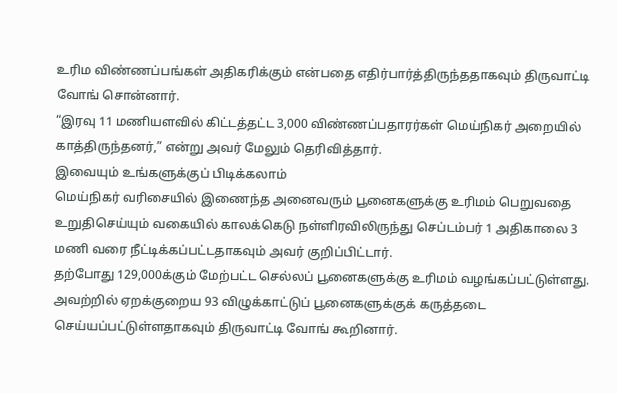உரிம விண்ணப்பங்கள் அதிகரிக்கும் என்பதை எதிர்பார்த்திருந்ததாகவும் திருவாட்டி வோங் சொன்னார்.
“இரவு 11 மணியளவில் கிட்டத்தட்ட 3,000 விண்ணப்பதாரர்கள் மெய்நிகர் அறையில் காத்திருந்தனர்,” என்று அவர் மேலும் தெரிவித்தார்.
இவையும் உங்களுக்குப் பிடிக்கலாம்
மெய்நிகர் வரிசையில் இணைந்த அனைவரும் பூனைகளுக்கு உரிமம் பெறுவதை உறுதிசெய்யும் வகையில் காலக்கெடு நள்ளிரவிலிருந்து செப்டம்பர் 1 அதிகாலை 3 மணி வரை நீட்டிக்கப்பட்டதாகவும் அவர் குறிப்பிட்டார்.
தற்போது 129,000க்கும் மேற்பட்ட செல்லப் பூனைகளுக்கு உரிமம் வழங்கப்பட்டுள்ளது. அவற்றில் ஏறக்குறைய 93 விழுக்காட்டுப் பூனைகளுக்குக் கருத்தடை செய்யப்பட்டுள்ளதாகவும் திருவாட்டி வோங் கூறினார்.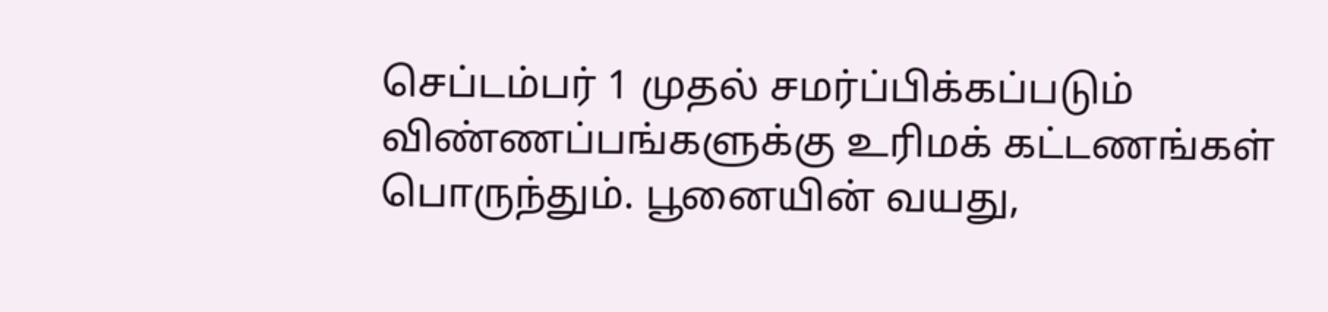செப்டம்பர் 1 முதல் சமர்ப்பிக்கப்படும் விண்ணப்பங்களுக்கு உரிமக் கட்டணங்கள் பொருந்தும். பூனையின் வயது,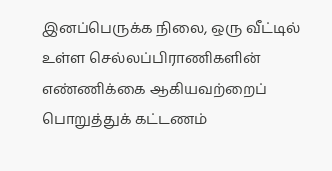இனப்பெருக்க நிலை, ஒரு வீட்டில் உள்ள செல்லப்பிராணிகளின் எண்ணிக்கை ஆகியவற்றைப் பொறுத்துக் கட்டணம்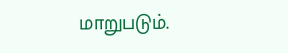மாறுபடும்.